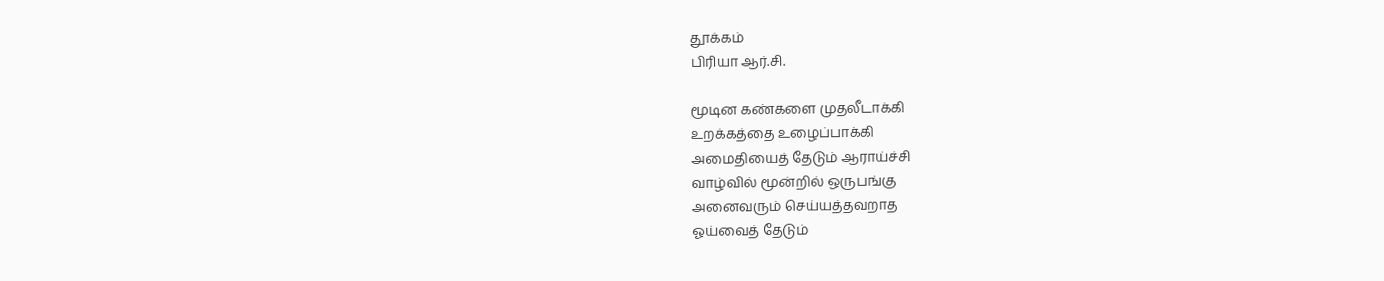தூக்கம்
பிரியா ஆர்.சி.

மூடின கண்களை முதலீடாக்கி
உறக்கத்தை உழைப்பாக்கி
அமைதியைத் தேடும் ஆராய்ச்சி
வாழ்வில் மூன்றில் ஒருபங்கு
அனைவரும் செய்யத்தவறாத
ஓய்வைத் தேடும்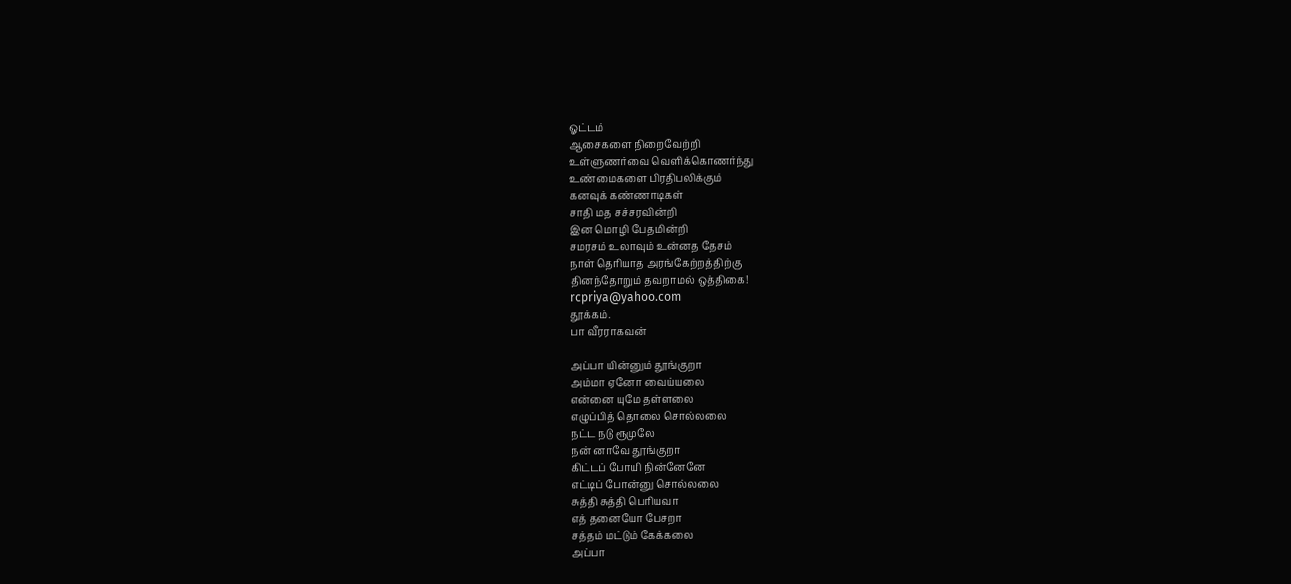ஓட்டம்
ஆசைகளை நிறைவேற்றி
உள்ளுணர்வை வெளிக்கொணர்ந்து
உண்மைகளை பிரதிபலிக்கும்
கனவுக் கண்ணாடிகள்
சாதி மத சச்சரவின்றி
இன மொழி பேதமின்றி
சமரசம் உலாவும் உன்னத தேசம்
நாள் தெரியாத அரங்கேற்றத்திற்கு
தினந்தோறும் தவறாமல் ஒத்திகை!
rcpriya@yahoo.com
தூக்கம்.
பா வீரராகவன்

அப்பா யின்னும் தூங்குறா
அம்மா ஏனோ வைய்யலை
என்னை யுமே தள்ளலை
எழுப்பித் தொலை சொல்லலை
நட்ட நடு ரூமுலே
நன் னாவே தூங்குறா
கிட்டப் போயி நின்னேனே
எட்டிப் போன்னு சொல்லலை
சுத்தி சுத்தி பெரியவா
எத் தனையோ பேசறா
சத்தம் மட்டும் கேக்கலை
அப்பா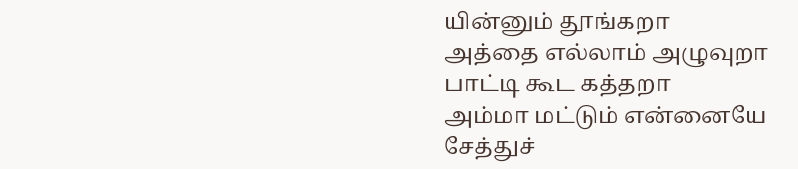யின்னும் தூங்கறா
அத்தை எல்லாம் அழுவுறா
பாட்டி கூட கத்தறா
அம்மா மட்டும் என்னையே
சேத்துச்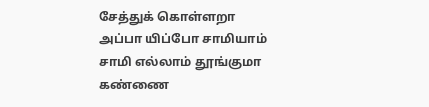சேத்துக் கொள்ளறா
அப்பா யிப்போ சாமியாம்
சாமி எல்லாம் தூங்குமா
கண்ணை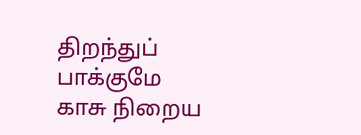திறந்துப் பாக்குமே
காசு நிறைய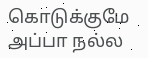கொடுக்குமே
அப்பா நல்ல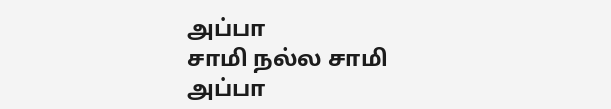அப்பா
சாமி நல்ல சாமி
அப்பா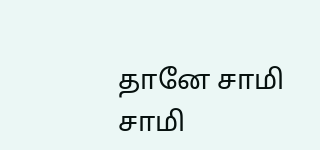தானே சாமி
சாமி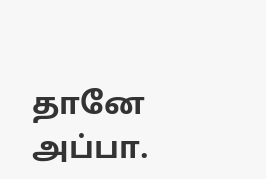தானே அப்பா.